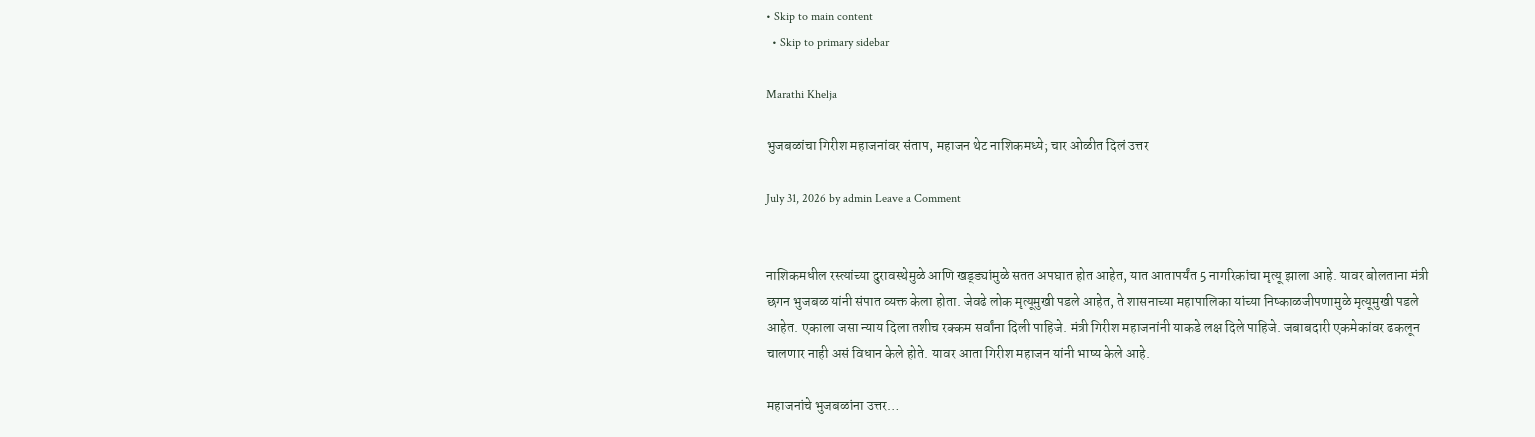• Skip to main content
  • Skip to primary sidebar

Marathi Khelja

भुजबळांचा गिरीश महाजनांवर संताप, महाजन थेट नाशिकमध्ये; चार ओळीत दिलं उत्तर

July 31, 2026 by admin Leave a Comment


नाशिकमधील रस्त्यांच्या दुरावस्थेमुळे आणि खड्ड्यांमुळे सतत अपघात होत आहेत, यात आतापर्यंत 5 नागरिकांचा मृत्यू झाला आहे. यावर बोलताना मंत्री छगन भुजबळ यांनी संपात व्यक्त केला होता. जेवढे लोक मृत्यूमुखी पडले आहेत, ते शासनाच्या महापालिका यांच्या निष्काळजीपणामुळे मृत्यूमुखी पडले आहेत. एकाला जसा न्याय दिला तशीच रक्कम सर्वांना दिली पाहिजे. मंत्री गिरीश महाजनांनी याकडे लक्ष दिले पाहिजे. जबाबदारी एकमेकांवर ढकलून चालणार नाही असं विधान केले होते. यावर आता गिरीश महाजन यांनी भाष्य केले आहे.

महाजनांचे भुजबळांना उत्तर…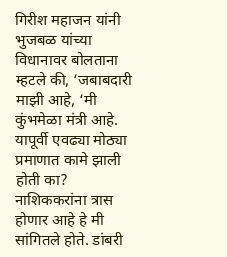गिरीश महाजन यांनी भुजबळ यांच्या विधानावर बोलताना म्हटले की, ‘जबाबदारी माझी आहे, ‘मी कुंभमेळा मंत्री आहे. यापूर्वी एवढ्या मोठ्या प्रमाणात कामे झाली होती का? नाशिककरांना त्रास होणार आहे हे मी सांगितले होते. डांबरी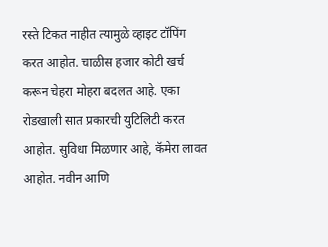रस्ते टिकत नाहीत त्यामुळे व्हाइट टॉपिंग करत आहोत. चाळीस हजार कोटी खर्च करून चेहरा मोहरा बदलत आहे. एका रोडखाली सात प्रकारची युटिलिटी करत आहोत. सुविधा मिळणार आहे, कॅमेरा लावत आहोत. नवीन आणि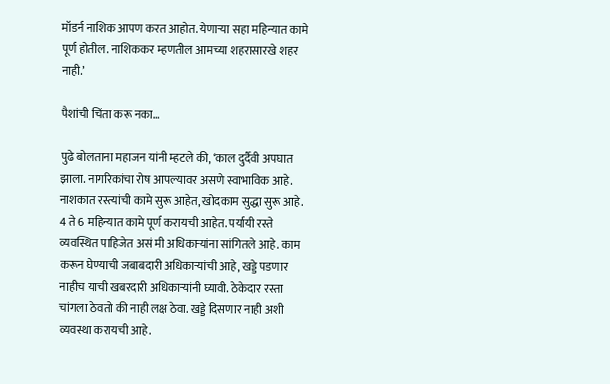मॉडर्न नाशिक आपण करत आहोत. येणाऱ्या सहा महिन्यात कामे पूर्ण होतील. नाशिककर म्हणतील आमच्या शहरासारखे शहर नाही.’

पैशांची चिंता करू नका…

पुढे बोलताना महाजन यांनी म्हटले की, ‘काल दुर्दैवी अपघात झाला. नागरिकांचा रोष आपल्यावर असणे स्वाभाविक आहे. नाशकात रस्त्यांची कामे सुरू आहेत, खोदकाम सुद्धा सुरू आहे. 4 ते 6 महिन्यात कामे पूर्ण करायची आहेत. पर्यायी रस्ते व्यवस्थित पाहिजेत असं मी अधिकाऱ्यांना सांगितले आहे. काम करून घेण्याची जबाबदारी अधिकाऱ्यांची आहे, खड्डे पडणार नाहीच याची खबरदारी अधिकाऱ्यांनी घ्यावी. ठेकेदार रस्ता चांगला ठेवतो की नाही लक्ष ठेवा. खड्डे दिसणार नाही अशी व्यवस्था करायची आहे.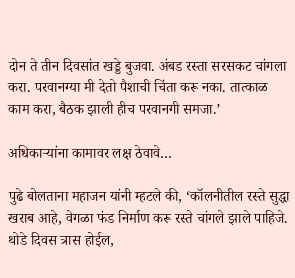दोन ते तीन दिवसांत खड्डे बुजवा. अंबड रस्ता सरसकट चांगला करा. परवानग्या मी देतो पैशाची चिंता करू नका. तात्काळ काम करा, बैठक झाली हीच परवानगी समजा.’

अधिकाऱ्यांना कामावर लक्ष ठेवावे…

पुढे बोलताना महाजन यांनी म्हटले की, ‘कॉलनीतील रस्ते सुद्धा खराब आहे, वेगळा फंड निर्माण करू रस्ते चांगले झाले पाहिजे. थोडे दिवस त्रास होईल,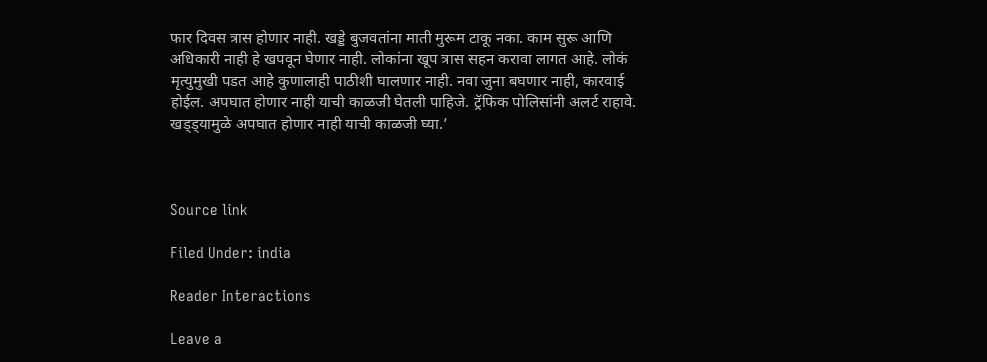फार दिवस त्रास होणार नाही. खड्डे बुजवतांना माती मुरूम टाकू नका. काम सुरू आणि अधिकारी नाही हे खपवून घेणार नाही. लोकांना खूप त्रास सहन करावा लागत आहे. लोकं मृत्युमुखी पडत आहे कुणालाही पाठीशी घालणार नाही. नवा जुना बघणार नाही, कारवाई होईल. अपघात होणार नाही याची काळजी घेतली पाहिजे. ट्रॅफिक पोलिसांनी अलर्ट राहावे. खड्ड्यामुळे अपघात होणार नाही याची काळजी घ्या.’



Source link

Filed Under: india

Reader Interactions

Leave a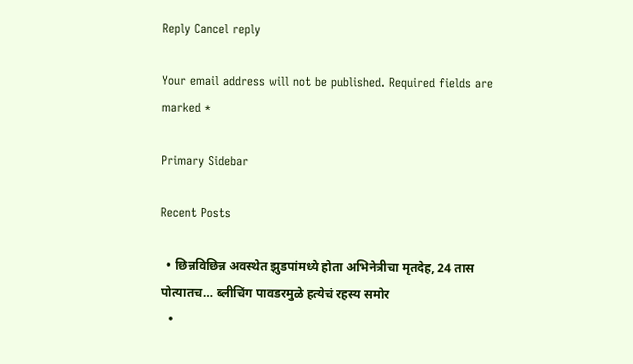Reply Cancel reply

Your email address will not be published. Required fields are marked *

Primary Sidebar

Recent Posts

  • छिन्नविछिन्न अवस्थेत झुडपांमध्ये होता अभिनेत्रीचा मृतदेह, 24 तास पोत्यातच… ब्लीचिंग पावडरमुळे हत्येचं रहस्य समोर
  •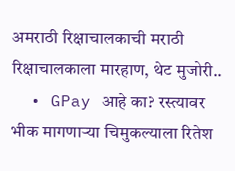अमराठी रिक्षाचालकाची मराठी रिक्षाचालकाला मारहाण, थेट मुजोरी..
  • GPay आहे का? रस्त्यावर भीक मागणाऱ्या चिमुकल्याला रितेश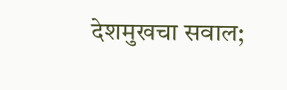देशमुखचा सवाल;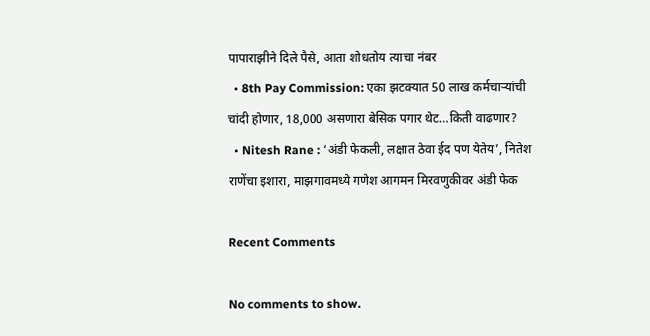पापाराझीने दिले पैसे, आता शोधतोय त्याचा नंबर
  • 8th Pay Commission: एका झटक्यात 50 लाख कर्मचाऱ्यांची चांदी होणार, 18,000 असणारा बेसिक पगार थेट…किती वाढणार?
  • Nitesh Rane : ‘अंडी फेकली, लक्षात ठेवा ईद पण येतेय’, नितेश राणेंचा इशारा, माझगावमध्ये गणेश आगमन मिरवणुकीवर अंडी फेक

Recent Comments

No comments to show.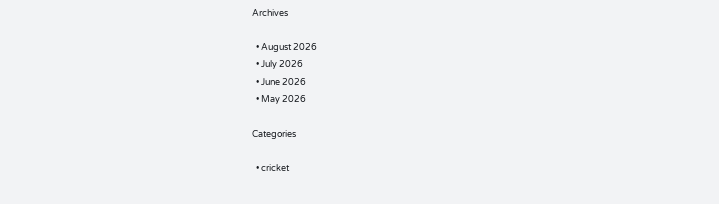Archives

  • August 2026
  • July 2026
  • June 2026
  • May 2026

Categories

  • cricket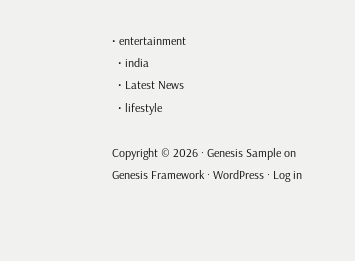• entertainment
  • india
  • Latest News
  • lifestyle

Copyright © 2026 · Genesis Sample on Genesis Framework · WordPress · Log in